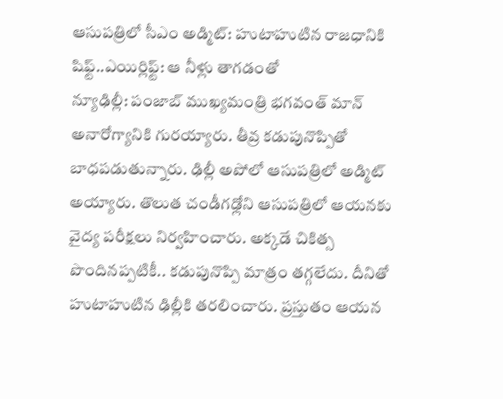ఆసుపత్రిలో సీఎం అడ్మిట్: హుటాహుటిన రాజధానికి షిఫ్ట్..ఎయిర్లిఫ్ట్: ఆ నీళ్లు తాగడంతో
న్యూఢిల్లీ: పంజాబ్ ముఖ్యమంత్రి భగవంత్ మాన్ అనారోగ్యానికి గురయ్యారు. తీవ్ర కడుపునొప్పితో బాధపడుతున్నారు. ఢిల్లీ అపోలో ఆసుపత్రిలో అడ్మిట్ అయ్యారు. తొలుత చండీగఢ్లోని ఆసుపత్రిలో ఆయనకు వైద్య పరీక్షలు నిర్వహించారు. అక్కడే చికిత్స పొందినప్పటికీ.. కడుపునొప్పి మాత్రం తగ్గలేదు. దీనితో హుటాహుటిన ఢిల్లీకి తరలించారు. ప్రస్తుతం ఆయన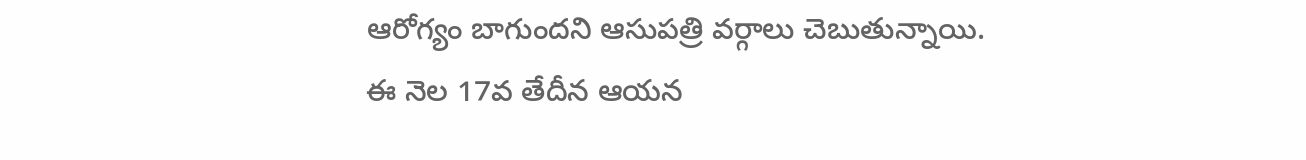ఆరోగ్యం బాగుందని ఆసుపత్రి వర్గాలు చెబుతున్నాయి.
ఈ నెల 17వ తేదీన ఆయన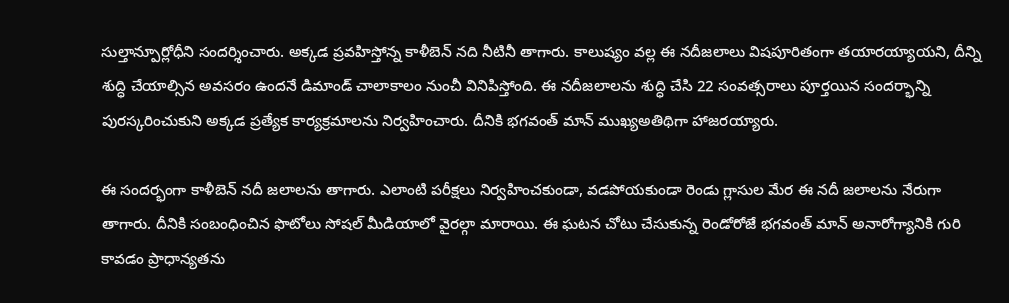సుల్తాన్పూర్లోధీని సందర్శించారు. అక్కడ ప్రవహిస్తోన్న కాళీబెన్ నది నీటినీ తాగారు. కాలుష్యం వల్ల ఈ నదీజలాలు విషపూరితంగా తయారయ్యాయని, దీన్ని శుద్ధి చేయాల్సిన అవసరం ఉందనే డిమాండ్ చాలాకాలం నుంచీ వినిపిస్తోంది. ఈ నదీజలాలను శుద్ధి చేసి 22 సంవత్సరాలు పూర్తయిన సందర్భాన్ని పురస్కరించుకుని అక్కడ ప్రత్యేక కార్యక్రమాలను నిర్వహించారు. దీనికి భగవంత్ మాన్ ముఖ్యఅతిథిగా హాజరయ్యారు.

ఈ సందర్భంగా కాళీబెన్ నదీ జలాలను తాగారు. ఎలాంటి పరీక్షలు నిర్వహించకుండా, వడపోయకుండా రెండు గ్లాసుల మేర ఈ నదీ జలాలను నేరుగా తాగారు. దీనికి సంబంధించిన ఫొటోలు సోషల్ మీడియాలో వైరల్గా మారాయి. ఈ ఘటన చోటు చేసుకున్న రెండోరోజే భగవంత్ మాన్ అనారోగ్యానికి గురి కావడం ప్రాధాన్యతను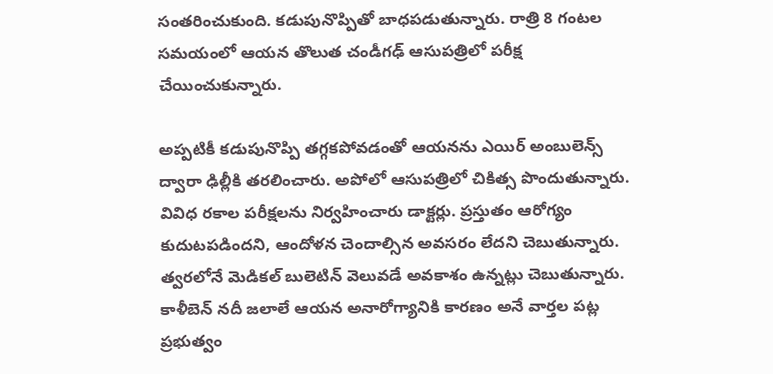సంతరించుకుంది. కడుపునొప్పితో బాధపడుతున్నారు. రాత్రి 8 గంటల సమయంలో ఆయన తొలుత చండీగఢ్ ఆసుపత్రిలో పరీక్ష చేయించుకున్నారు.

అప్పటికీ కడుపునొప్పి తగ్గకపోవడంతో ఆయనను ఎయిర్ అంబులెన్స్ ద్వారా ఢిల్లీకి తరలించారు. అపోలో ఆసుపత్రిలో చికిత్స పొందుతున్నారు. వివిధ రకాల పరీక్షలను నిర్వహించారు డాక్టర్లు. ప్రస్తుతం ఆరోగ్యం కుదుటపడిందని, ఆందోళన చెందాల్సిన అవసరం లేదని చెబుతున్నారు. త్వరలోనే మెడికల్ బులెటిన్ వెలువడే అవకాశం ఉన్నట్లు చెబుతున్నారు. కాళీబెన్ నదీ జలాలే ఆయన అనారోగ్యానికి కారణం అనే వార్తల పట్ల ప్రభుత్వం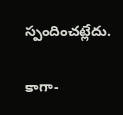స్పందించట్లేదు.

కాగా-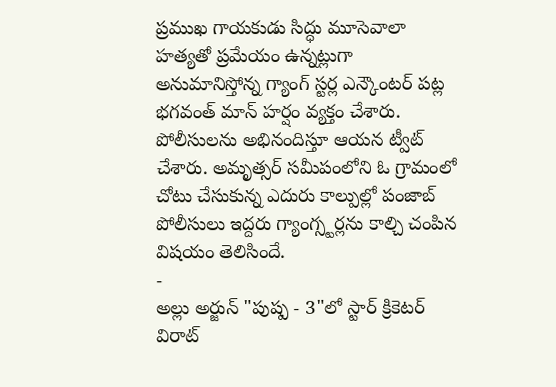ప్రముఖ గాయకుడు సిద్ధు మూసెవాలా హత్యతో ప్రమేయం ఉన్నట్లుగా అనుమానిస్తోన్న గ్యాంగ్ స్టర్ల ఎన్కౌంటర్ పట్ల భగవంత్ మాన్ హర్షం వ్యక్తం చేశారు. పోలీసులను అభినందిస్తూ ఆయన ట్వీట్ చేశారు. అమృత్సర్ సమీపంలోని ఓ గ్రామంలో చోటు చేసుకున్న ఎదురు కాల్పుల్లో పంజాబ్ పోలీసులు ఇద్దరు గ్యాంగ్స్టర్లను కాల్చి చంపిన విషయం తెలిసిందే.
-
అల్లు అర్జున్ "పుష్ప - 3"లో స్టార్ క్రికెటర్ విరాట్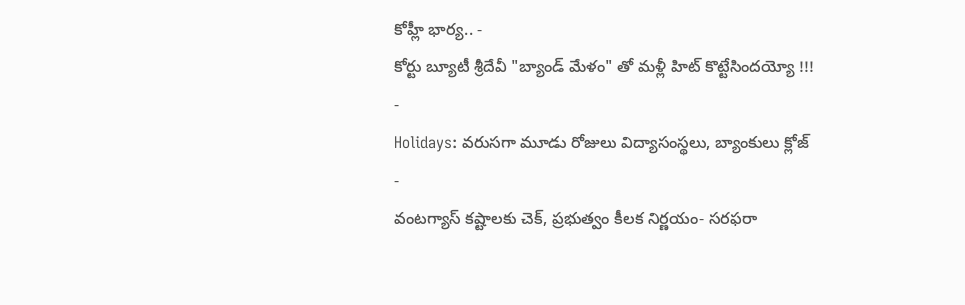కోహ్లీ భార్య.. -
కోర్టు బ్యూటీ శ్రీదేవీ "బ్యాండ్ మేళం" తో మళ్లీ హిట్ కొట్టేసిందయ్యో !!! -
Holidays: వరుసగా మూడు రోజులు విద్యాసంస్థలు, బ్యాంకులు క్లోజ్ -
వంటగ్యాస్ కష్టాలకు చెక్, ప్రభుత్వం కీలక నిర్ణయం- సరఫరా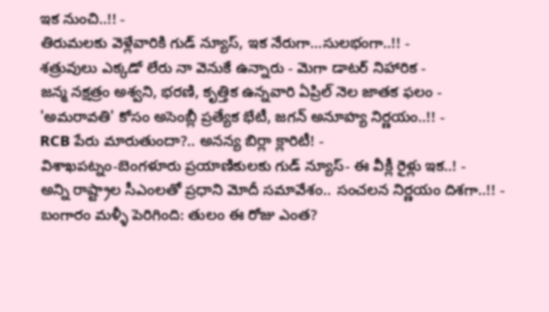ఇక నుంచి..!! -
తిరుమలకు వెళ్లేవారికి గుడ్ న్యూస్, ఇక నేరుగా...సులభంగా..!! -
శత్రువులు ఎక్కడో లేరు నా వెనుకే ఉన్నారు - మెగా డాటర్ నిహారిక -
జన్మ నక్షత్రం అశ్వని, భరణి, కృత్తిక ఉన్నవారి ఏప్రిల్ నెల జాతక ఫలం -
'అమరావతి' కోసం అసెంబ్లీ ప్రత్యేక భేటీ, జగన్ అనూహ్య నిర్ణయం..!! -
RCB పేరు మారుతుందా?.. అనన్య బిర్లా క్లారిటీ! -
విశాఖపట్నం-బెంగళూరు ప్రయాణికులకు గుడ్ న్యూస్- ఈ వీక్లీ రైళ్లు ఇక..! -
అన్ని రాష్ట్రాల సీఎంలతో ప్రధాని మోదీ సమావేశం.. సంచలన నిర్ణయం దిశగా..!! -
బంగారం మళ్ళీ పెరిగింది: తులం ఈ రోజు ఎంత?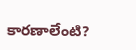కారణాలేంటి?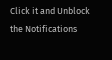Click it and Unblock the Notifications